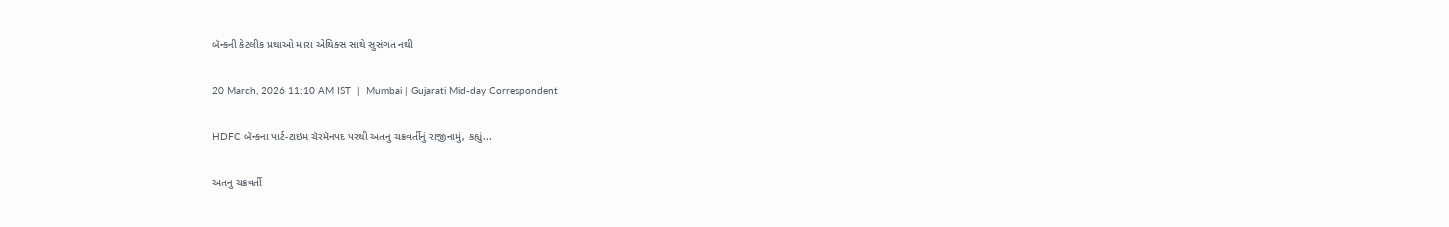બૅન્કની કેટલીક પ્રથાઓ મારા એથિક્સ સાથે સુસંગત નથી

20 March, 2026 11:10 AM IST  |  Mumbai | Gujarati Mid-day Correspondent

HDFC બૅન્કના પાર્ટ-ટાઇમ ચૅરમૅનપદ પરથી અતનુ ચક્રવર્તીનું રાજીનામું, કહ્યું...

અતનુ ચક્રવર્તી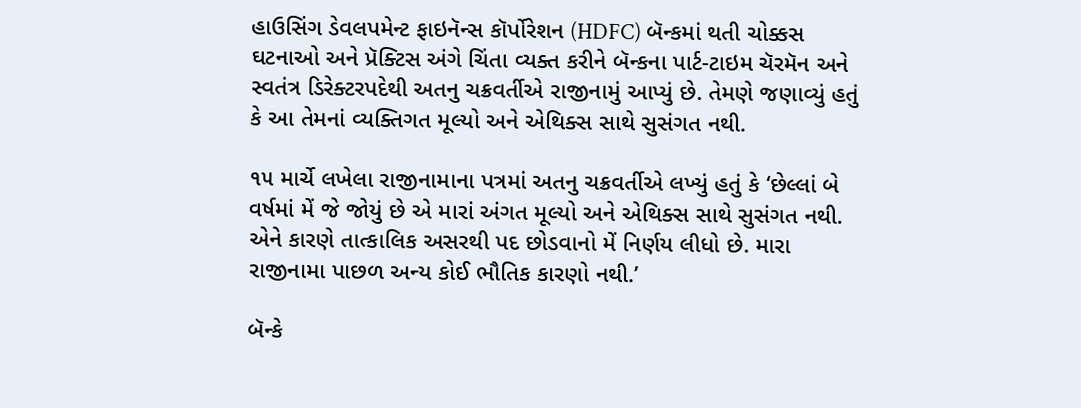હાઉસિંગ ડેવલપમેન્ટ ફાઇનૅન્સ કૉર્પોરેશન (HDFC) બૅન્કમાં થતી ચોક્કસ ઘટનાઓ અને પ્રૅક્ટિસ અંગે ચિંતા વ્યક્ત કરીને બૅન્કના પાર્ટ-ટાઇમ ચૅરમૅન અને સ્વતંત્ર ડિરેક્ટરપદેથી અતનુ ચક્રવર્તીએ રાજીનામું આપ્યું છે. તેમણે જણાવ્યું હતું કે આ તેમનાં વ્યક્તિગત મૂલ્યો અને એથિક્સ સાથે સુસંગત નથી.

૧૫ માર્ચે લખેલા રાજીનામાના પત્રમાં અતનુ ચક્રવર્તીએ લખ્યું હતું કે ‘છેલ્લાં બે વર્ષમાં મેં જે જોયું છે એ મારાં અંગત મૂલ્યો અને એથિક્સ સાથે સુસંગત નથી. એને કારણે તાત્કાલિક અસરથી પદ છોડવાનો મેં નિર્ણય લીધો છે. મારા રાજીનામા પાછળ અન્ય કોઈ ભૌતિક કારણો નથી.’

બૅન્કે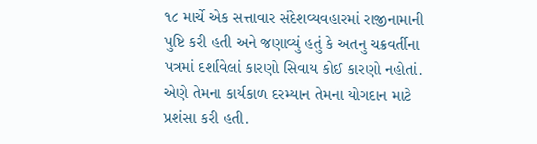૧૮ માર્ચે એક સત્તાવાર સંદેશવ્યવહારમાં રાજીનામાની પુષ્ટિ કરી હતી અને જણાવ્યું હતું કે અતનુ ચક્રવર્તીના પત્રમાં દર્શાવેલાં કારણો સિવાય કોઈ કારણો નહોતાં. એણે તેમના કાર્યકાળ દરમ્યાન તેમના યોગદાન માટે પ્રશંસા કરી હતી.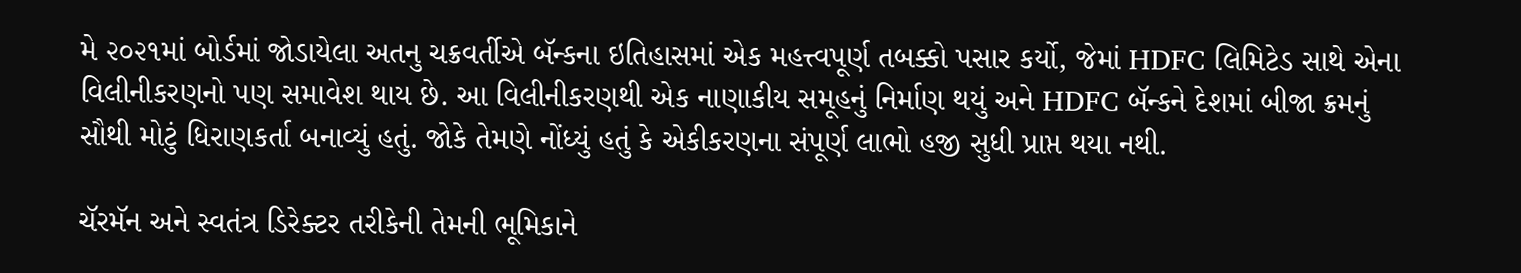મે ૨૦૨૧માં બોર્ડમાં જોડાયેલા અતનુ ચક્રવર્તીએ બૅન્કના ઇતિહાસમાં એક મહત્ત્વપૂર્ણ તબક્કો પસાર કર્યો, જેમાં HDFC લિમિટેડ સાથે એના વિલીનીકરણનો પણ સમાવેશ થાય છે. આ વિલીનીકરણથી એક નાણાકીય સમૂહનું નિર્માણ થયું અને HDFC બૅન્કને દેશમાં બીજા ક્રમનું સૌથી મોટું ધિરાણકર્તા બનાવ્યું હતું. જોકે તેમણે નોંધ્યું હતું કે એકીકરણના સંપૂર્ણ લાભો હજી સુધી પ્રાપ્ત થયા નથી.

ચૅરમૅન અને સ્વતંત્ર ડિરેક્ટર તરીકેની તેમની ભૂમિકાને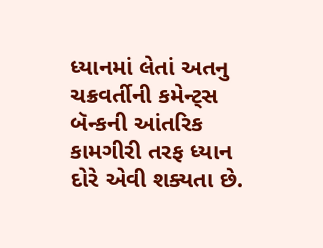ધ્યાનમાં લેતાં અતનુ ચક્રવર્તીની કમેન્ટ્સ બૅન્કની આંતરિક કામગીરી તરફ ધ્યાન દોરે એવી શક્યતા છે.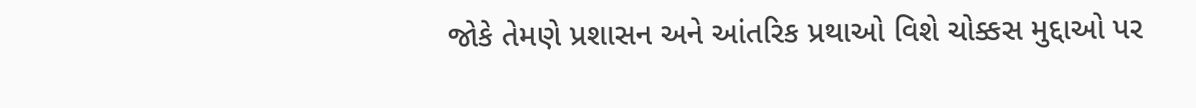જોકે તેમણે પ્રશાસન અને આંતરિક પ્રથાઓ વિશે ચોક્કસ મુદ્દાઓ પર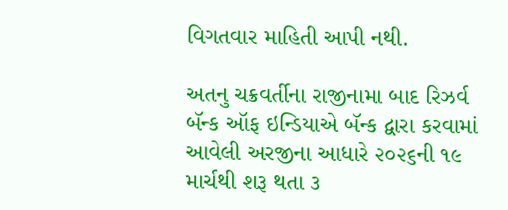વિગતવાર માહિતી આપી નથી.

અતનુ ચક્રવર્તીના રાજીનામા બાદ રિઝર્વ બૅન્ક ઑફ ઇન્ડિયાએ બૅન્ક દ્વારા કરવામાં આવેલી અરજીના આધારે ૨૦૨૬ની ૧૯ માર્ચથી શરૂ થતા ૩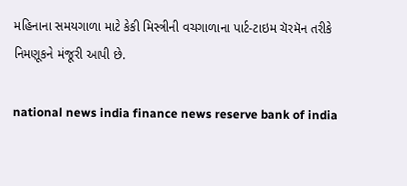મહિનાના સમયગાળા માટે કેકી મિસ્ત્રીની વચગાળાના પાર્ટ-ટાઇમ ચૅરમૅન તરીકે નિમણૂકને મંજૂરી આપી છે.

national news india finance news reserve bank of india